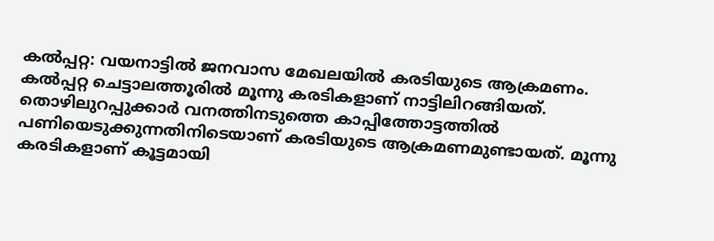കല്‍പ്പറ്റ: വയനാട്ടില്‍ ജനവാസ മേഖലയില്‍ കരടിയുടെ ആക്രമണം. കല്‍പ്പറ്റ ചെട്ടാലത്തൂരില്‍ മൂന്നു കരടികളാണ് നാട്ടിലിറങ്ങിയത്. തൊഴിലുറപ്പുക്കാര്‍ വനത്തിനടുത്തെ കാപ്പിത്തോട്ടത്തില്‍ പണിയെടുക്കുന്നതിനിടെയാണ് കരടിയുടെ ആക്രമണമുണ്ടായത്. മൂന്നു കരടികളാണ് കൂട്ടമായി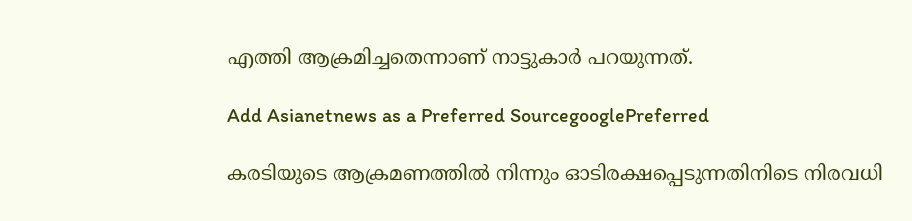എത്തി ആക്രമിച്ചതെന്നാണ് നാട്ടുകാര്‍ പറയുന്നത്.

Add Asianetnews as a Preferred SourcegooglePreferred

കരടിയുടെ ആക്രമണത്തില്‍ നിന്നും ഓടിരക്ഷപ്പെടുന്നതിനിടെ നിരവധി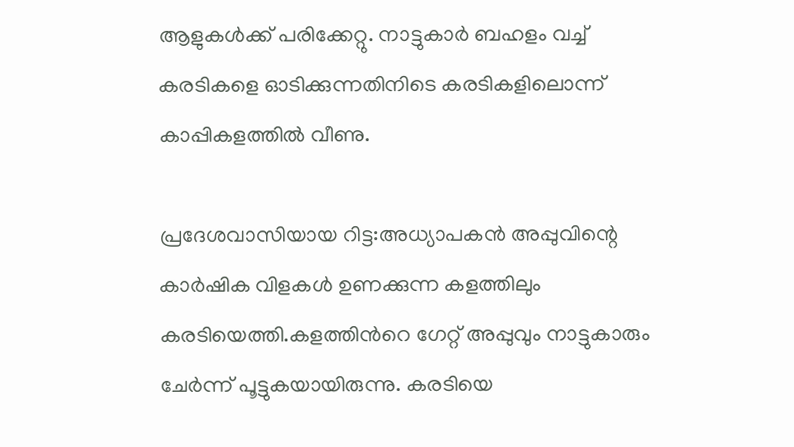ആളുകള്‍ക്ക് പരിക്കേറ്റു. നാട്ടുകാര്‍ ബഹളം വച്ച് കരടികളെ ഓടിക്കുന്നതിനിടെ കരടികളിലൊന്ന് കാപ്പികളത്തില്‍ വീണു.

പ്രദേശവാസിയായ റിട്ട:അധ്യാപകന്‍ അപ്പുവിന്റെ കാര്‍ഷിക വിളകള്‍ ഉണക്കുന്ന കളത്തിലും കരടിയെത്തി.കളത്തിന്‍റെ ഗേറ്റ് അപ്പുവും നാട്ടുകാരും ചേര്‍ന്ന് പൂട്ടുകയായിരുന്നു. കരടിയെ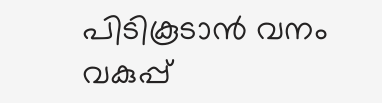പിടികൂടാന്‍ വനം വകുപ്പ്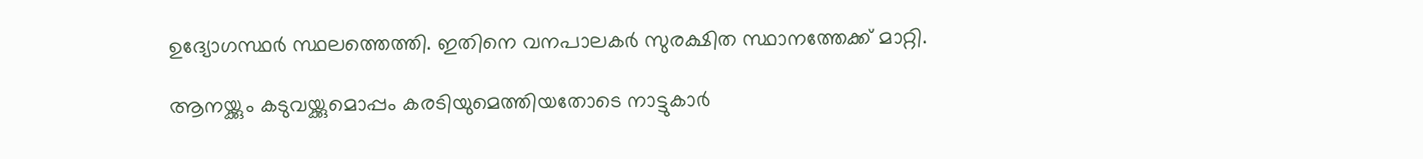ഉദ്യോഗസ്ഥര്‍ സ്ഥലത്തെത്തി. ഇതിനെ വനപാലകര്‍ സുരക്ഷിത സ്ഥാനത്തേക്ക് മാറ്റി.

ആനയ്ക്കും കടുവയ്ക്കുമൊപ്പം കരടിയുമെത്തിയതോടെ നാട്ടുകാര്‍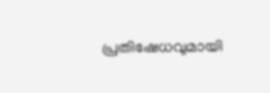പ്രതിഷേധവുമായി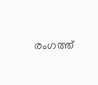രംഗത്ത്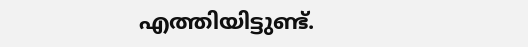എത്തിയിട്ടുണ്ട്.